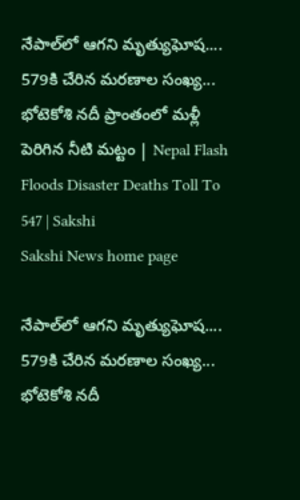నేపాల్‌లో ఆగని మృత్యుఘోష.... 579కి చేరిన మరణాల సంఖ్య... భోటెకోశి నదీ ప్రాంతంలో మళ్లీ పెరిగిన నీటి మట్టం | Nepal Flash Floods Disaster Deaths Toll To 547 | Sakshi
Sakshi News home page

నేపాల్‌లో ఆగని మృత్యుఘోష.... 579కి చేరిన మరణాల సంఖ్య... భోటెకోశి నదీ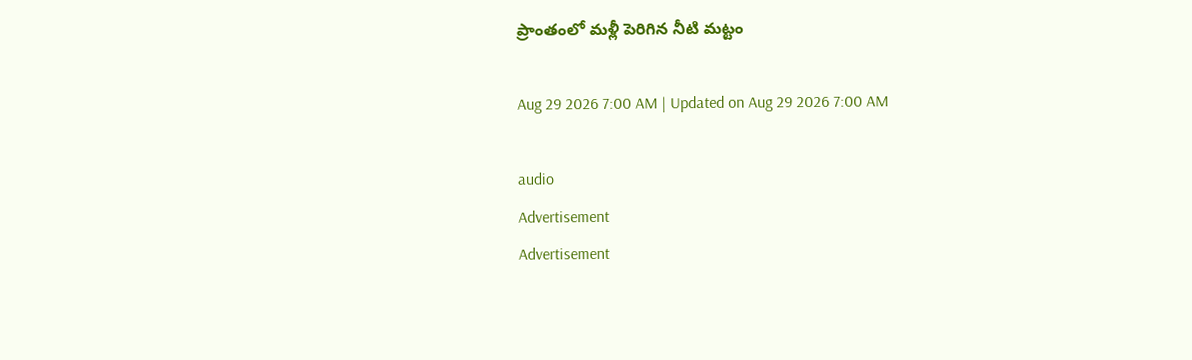ప్రాంతంలో మళ్లీ పెరిగిన నీటి మట్టం

Aug 29 2026 7:00 AM | Updated on Aug 29 2026 7:00 AM

audio
Advertisement
Advertisement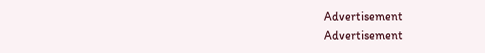Advertisement
Advertisement